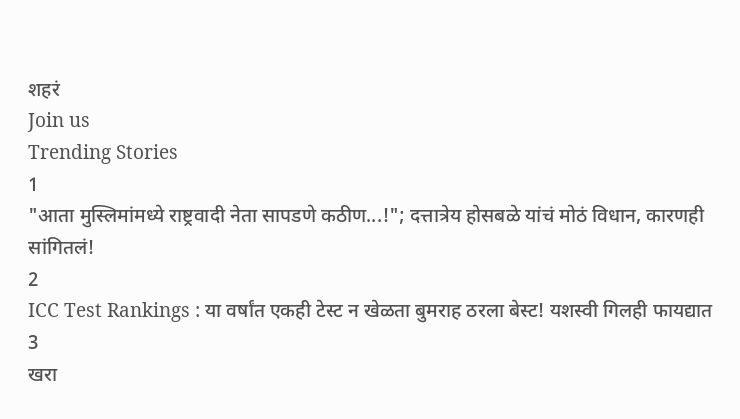शहरं
Join us
Trending Stories
1
"आता मुस्लिमांमध्ये राष्ट्रवादी नेता सापडणे कठीण...!"; दत्तात्रेय होसबळे यांचं मोठं विधान, कारणही सांगितलं!
2
ICC Test Rankings : या वर्षांत एकही टेस्ट न खेळता बुमराह ठरला बेस्ट! यशस्वी गिलही फायद्यात
3
खरा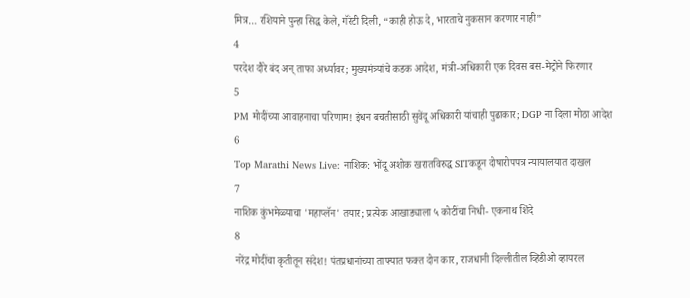मित्र… रशियाने पुन्हा सिद्ध केले, गॅरंटी दिली, “काही होऊ दे, भारताचे नुकसान करणार नाही”
4
परदेश दौरे बंद अन् ताफा अर्ध्यावर; मुख्यमंत्र्यांचे कडक आदेश, मंत्री-अधिकारी एक दिवस बस-मेट्रोने फिरणार
5
PM मोदींच्या आवाहनाचा परिणाम! इंधन बचतीसाठी सुवेंदू अधिकारी यांचाही पुढाकार; DGP ना दिला मोठा आदेश
6
Top Marathi News Live: नाशिक: भोंदू अशोक खरातविरुद्ध SITकडून दोषारोपपत्र न्यायालयात दाखल
7
नाशिक कुंभमेळ्याचा 'महाप्लॅन' तयार; प्रत्येक आखाड्याला ५ कोटींचा निधी- एकनाथ शिंदे
8
नरेंद्र मोदींचा कृतीतून संदेश! पंतप्रधानांच्या ताफ्यात फक्त दोन कार, राजधानी दिल्लीतील व्हिडीओ व्हायरल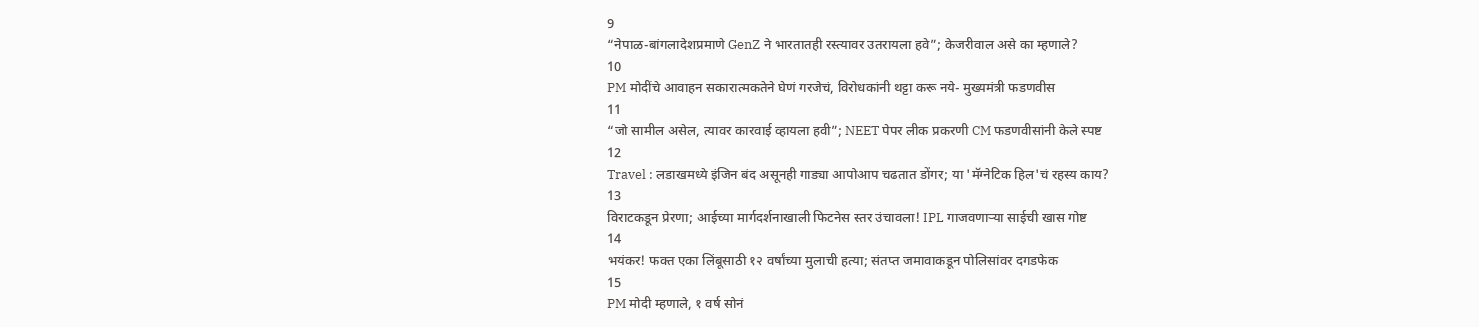9
“नेपाळ-बांगलादेशप्रमाणे GenZ ने भारतातही रस्त्यावर उतरायला हवे”; केजरीवाल असे का म्हणाले?
10
PM मोदींचे आवाहन सकारात्मकतेने घेणं गरजेचं, विरोधकांनी थट्टा करू नये- मुख्यमंत्री फडणवीस
11
“जो सामील असेल, त्यावर कारवाई व्हायला हवी”; NEET पेपर लीक प्रकरणी CM फडणवीसांनी केले स्पष्ट
12
Travel : लडाखमध्ये इंजिन बंद असूनही गाड्या आपोआप चढतात डोंगर; या 'मॅग्नेटिक हिल'चं रहस्य काय?
13
विराटकडून प्रेरणा; आईच्या मार्गदर्शनाखाली फिटनेस स्तर उंचावला! IPL गाजवणाऱ्या साईची खास गोष्ट
14
भयंकर! फक्त एका लिंबूसाठी १२ वर्षांच्या मुलाची हत्या; संतप्त जमावाकडून पोलिसांवर दगडफेक
15
PM मोदी म्हणाले, १ वर्ष सोनं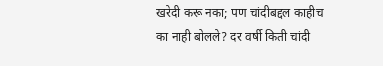खरेदी करू नका; पण चांदीबद्दल काहीच का नाही बोलले? दर वर्षी किती चांदी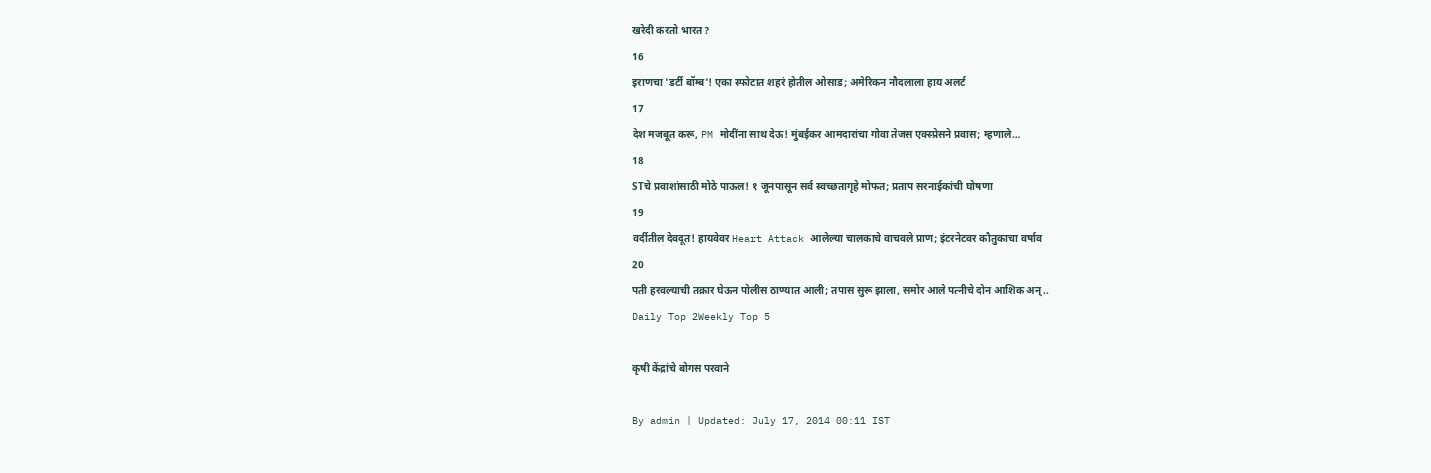खरेदी करतो भारत?
16
इराणचा 'डर्टी बॉम्ब'! एका स्फोटात शहरं होतील ओसाड; अमेरिकन नौदलाला हाय अलर्ट
17
देश मजबूत करू, PM मोदींना साथ देऊ! मुंबईकर आमदारांचा गोवा तेजस एक्स्प्रेसने प्रवास; म्हणाले…
18
STचे प्रवाशांसाठी मोठे पाऊल! १ जूनपासून सर्व स्वच्छतागृहे मोफत; प्रताप सरनाईकांची घोषणा
19
वर्दीतील देवदूत! हायवेवर Heart Attack आलेल्या चालकाचे वाचवले प्राण; इंटरनेटवर कौतुकाचा वर्षाव
20
पती हरवल्याची तक्रार घेऊन पोलीस ठाण्यात आली; तपास सुरू झाला, समोर आले पत्नीचे दोन आशिक अन्..
Daily Top 2Weekly Top 5

कृषी केंद्रांचे बोगस परवाने

By admin | Updated: July 17, 2014 00:11 IST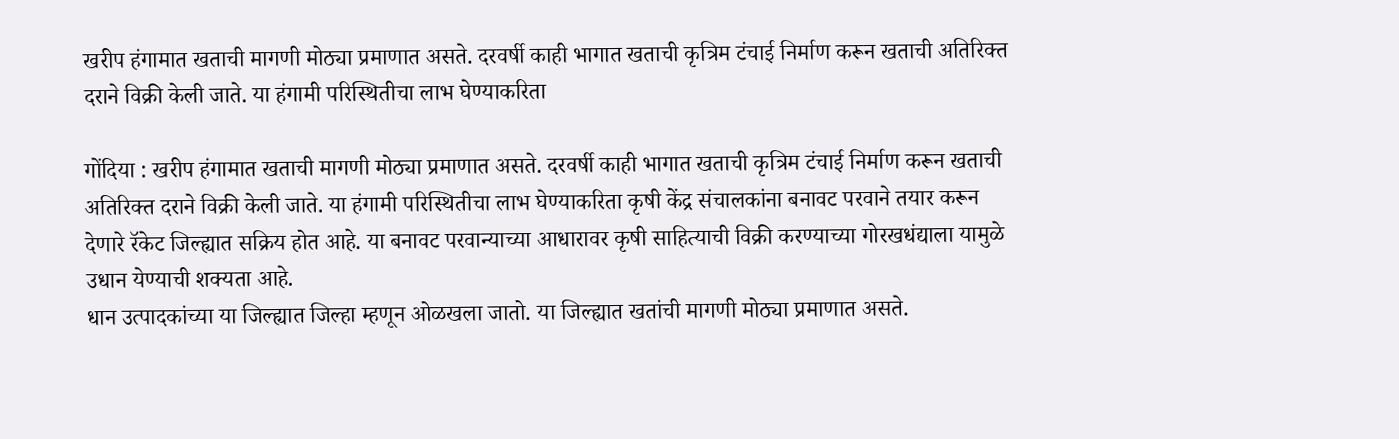खरीप हंगामात खताची मागणी मोठ्या प्रमाणात असते. दरवर्षी काही भागात खताची कृत्रिम टंचाई निर्माण करून खताची अतिरिक्त दराने विक्री केली जाते. या हंगामी परिस्थितीचा लाभ घेण्याकरिता

गोंदिया : खरीप हंगामात खताची मागणी मोठ्या प्रमाणात असते. दरवर्षी काही भागात खताची कृत्रिम टंचाई निर्माण करून खताची अतिरिक्त दराने विक्री केली जाते. या हंगामी परिस्थितीचा लाभ घेण्याकरिता कृषी केंद्र संचालकांना बनावट परवाने तयार करून देणारे रॅकेट जिल्ह्यात सक्रिय होत आहे. या बनावट परवान्याच्या आधारावर कृषी साहित्याची विक्री करण्याच्या गोरखधंद्याला यामुळे उधान येण्याची शक्यता आहे.
धान उत्पादकांच्या या जिल्ह्यात जिल्हा म्हणून ओळखला जातो. या जिल्ह्यात खतांची मागणी मोठ्या प्रमाणात असते.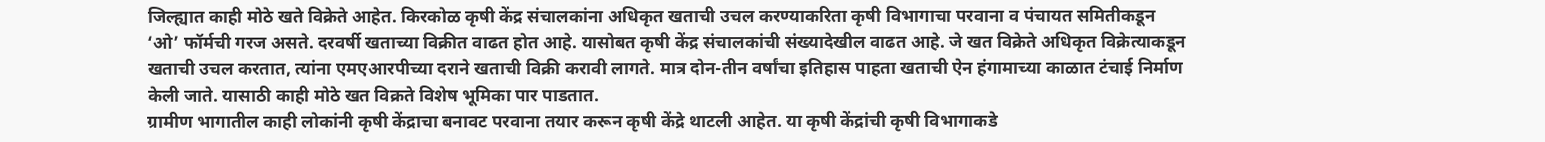जिल्ह्यात काही मोठे खते विक्रेते आहेत. किरकोळ कृषी केंद्र संचालकांना अधिकृत खताची उचल करण्याकरिता कृषी विभागाचा परवाना व पंचायत समितीकडून ‘ओ’ फॉर्मची गरज असते. दरवर्षी खताच्या विक्रीत वाढत होत आहे. यासोबत कृषी केंद्र संचालकांची संख्यादेखील वाढत आहे. जे खत विक्रेते अधिकृत विक्रेत्याकडून खताची उचल करतात, त्यांना एमएआरपीच्या दराने खताची विक्री करावी लागते. मात्र दोन-तीन वर्षांचा इतिहास पाहता खताची ऐन हंगामाच्या काळात टंचाई निर्माण केली जाते. यासाठी काही मोठे खत विक्रते विशेष भूमिका पार पाडतात.
ग्रामीण भागातील काही लोकांनी कृषी केंद्राचा बनावट परवाना तयार करून कृषी केंद्रे थाटली आहेत. या कृषी केंद्रांची कृषी विभागाकडे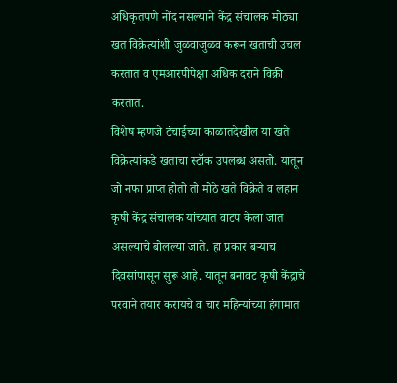अधिकृतपणे नोंद नसल्याने केंद्र संचालक मोठ्या खत विक्रेत्यांशी जुळवाजुळव करून खताची उचल करतात व एमआरपीपेक्षा अधिक दराने विक्री करतात.
विशेष म्हणजे टंचाईच्या काळातदेखील या खते विक्रेत्यांकडे खताचा स्टॉक उपलब्ध असतो. यातून जो नफा प्राप्त होतो तो मोठे खते विक्रेते व लहान कृषी केंद्र संचालक यांच्यात वाटप केला जात असल्याचे बोलल्या जाते. हा प्रकार बऱ्याच दिवसांपासून सुरू आहे. यातून बनावट कृषी केंद्राचे परवाने तयार करायचे व चार महिन्यांच्या हंगामात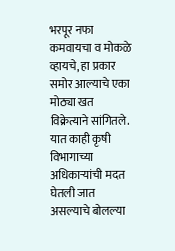भरपूर नफा कमवायचा व मोकळे व्हायचे, हा प्रकार समोर आल्याचे एका मोठ्या खत विक्रेत्याने सांगितले. यात काही कृषी विभागाच्या अधिकाऱ्यांची मदत घेतली जात असल्याचे बोलल्या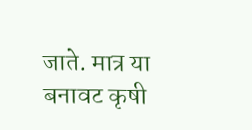जाते. मात्र या बनावट कृषी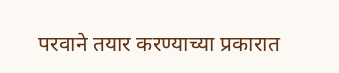परवाने तयार करण्याच्या प्रकारात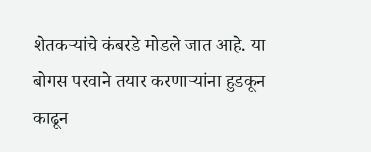शेतकऱ्यांचे कंबरडे मोडले जात आहे. या बोगस परवाने तयार करणाऱ्यांना हुडकून काढून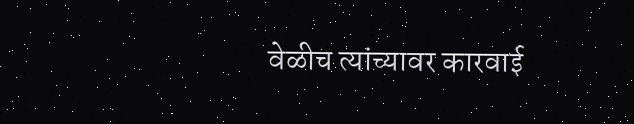वेळीच त्यांच्यावर कारवाई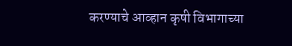करण्याचे आव्हान कृषी विभागाच्या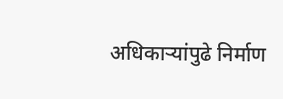अधिकाऱ्यांपुढे निर्माण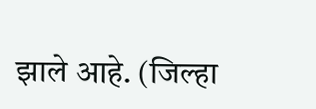झाले आहे. (जिल्हा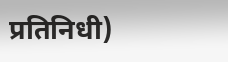प्रतिनिधी)